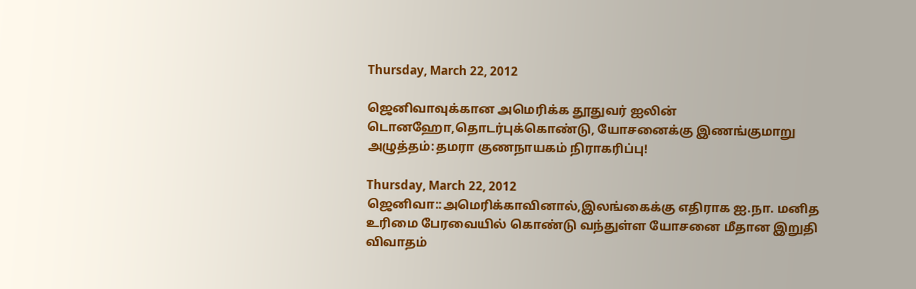Thursday, March 22, 2012

ஜெனிவாவுக்கான அமெரிக்க தூதுவர் ஐலின் டொனஹோ,தொடர்புக்கொண்டு, யோசனைக்கு இணங்குமாறு அழுத்தம்:தமரா குணநாயகம் நிராகரிப்பு!

Thursday, March 22, 2012
ஜெனிவா::அமெரிக்காவினால்,இலங்கைக்கு எதிராக ஐ.நா. மனித உரிமை பேரவையில் கொண்டு வந்துள்ள யோசனை மீதான இறுதி விவாதம்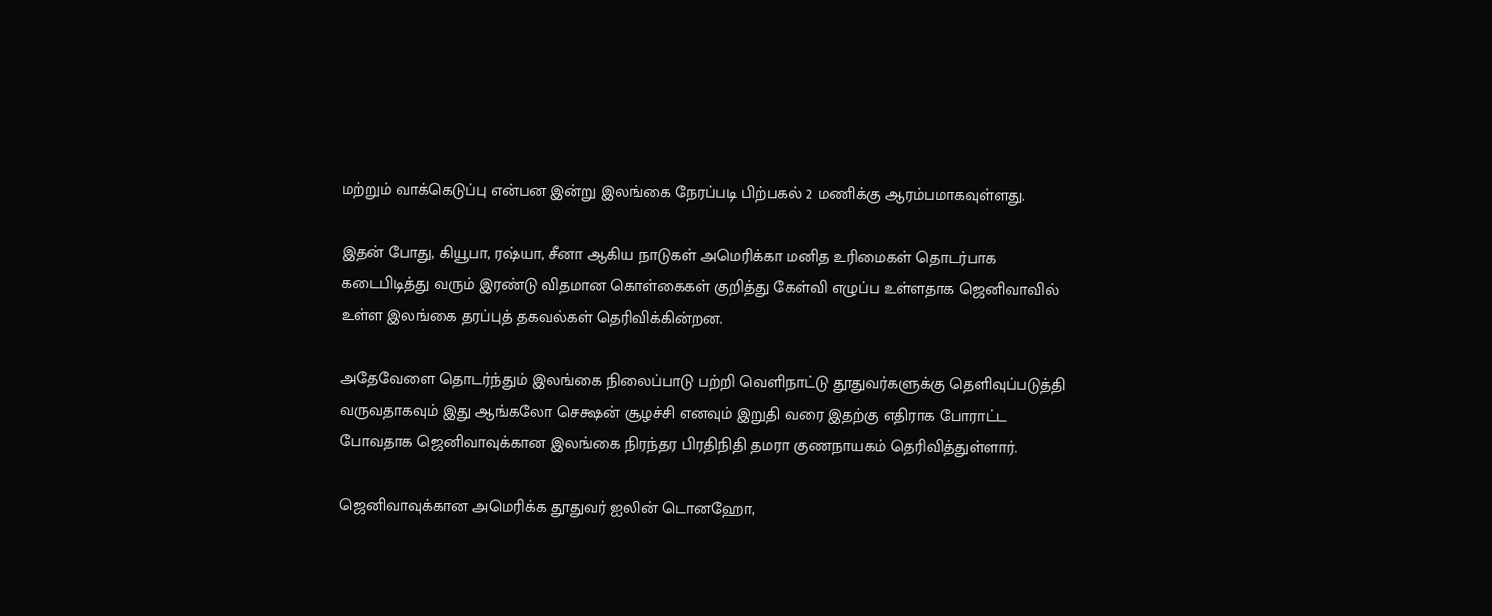மற்றும் வாக்கெடுப்பு என்பன இன்று இலங்கை நேரப்படி பிற்பகல் 2 மணிக்கு ஆரம்பமாகவுள்ளது.

இதன் போது, கியூபா, ரஷ்யா, சீனா ஆகிய நாடுகள் அமெரிக்கா மனித உரிமைகள் தொடர்பாக கடைபிடித்து வரும் இரண்டு விதமான கொள்கைகள் குறித்து கேள்வி எழுப்ப உள்ளதாக ஜெனிவாவில் உள்ள இலங்கை தரப்புத் தகவல்கள் தெரிவிக்கின்றன.

அதேவேளை தொடர்ந்தும் இலங்கை நிலைப்பாடு பற்றி வெளிநாட்டு தூதுவர்களுக்கு தெளிவுப்படுத்தி வருவதாகவும் இது ஆங்கலோ செக்ஷன் சூழச்சி எனவும் இறுதி வரை இதற்கு எதிராக போராட்ட போவதாக ஜெனிவாவுக்கான இலங்கை நிரந்தர பிரதிநிதி தமரா குணநாயகம் தெரிவித்துள்ளார்.

ஜெனிவாவுக்கான அமெரிக்க தூதுவர் ஐலின் டொனஹோ,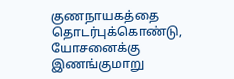குணநாயகத்தை தொடர்புக்கொண்டு, யோசனைக்கு இணங்குமாறு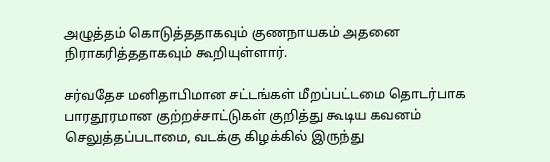அழுத்தம் கொடுத்ததாகவும் குணநாயகம் அதனை நிராகரித்ததாகவும் கூறியுள்ளார்.

சர்வதேச மனிதாபிமான சட்டங்கள் மீறப்பட்டமை தொடர்பாக பாரதூரமான குற்றச்சாட்டுகள் குறித்து கூடிய கவனம் செலுத்தப்படாமை, வடக்கு கிழக்கில் இருந்து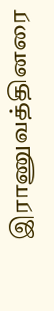இராணுவத்தினரை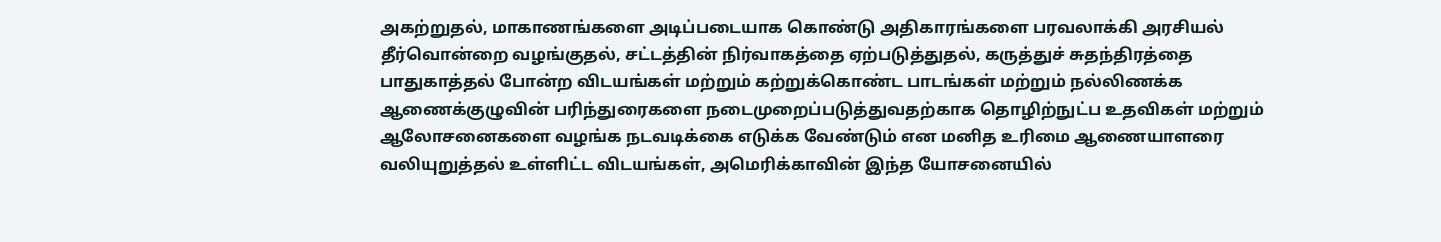அகற்றுதல், மாகாணங்களை அடிப்படையாக கொண்டு அதிகாரங்களை பரவலாக்கி அரசியல் தீர்வொன்றை வழங்குதல், சட்டத்தின் நிர்வாகத்தை ஏற்படுத்துதல், கருத்துச் சுதந்திரத்தை பாதுகாத்தல் போன்ற விடயங்கள் மற்றும் கற்றுக்கொண்ட பாடங்கள் மற்றும் நல்லிணக்க ஆணைக்குழுவின் பரிந்துரைகளை நடைமுறைப்படுத்துவதற்காக தொழிற்நுட்ப உதவிகள் மற்றும் ஆலோசனைகளை வழங்க நடவடிக்கை எடுக்க வேண்டும் என மனித உரிமை ஆணையாளரை வலியுறுத்தல் உள்ளிட்ட விடயங்கள், அமெரிக்காவின் இந்த யோசனையில்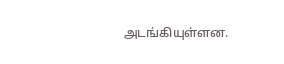அடங்கியுள்ளன.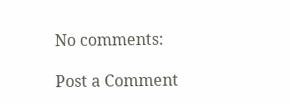No comments:

Post a Comment